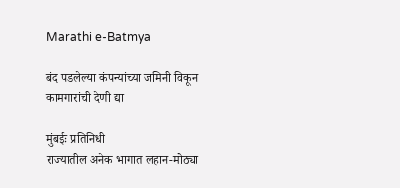Marathi e-Batmya

बंद पडलेल्या कंपन्यांच्या जमिनी विकून कामगारांची देणी द्या

मुंबईः प्रतिनिधी
राज्यातील अनेक भागात लहान-मोठ्या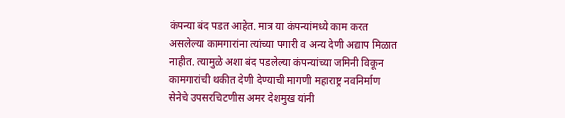कंपन्या बंद पडत आहेत. मात्र या कंपन्यांमध्ये काम करत असलेल्या कामगारांना त्यांच्या पगारी व अन्य देणी अद्याप मिळात नाहीत. त्यामुळे अशा बंद पडलेल्या कंपन्यांच्या जमिनी विकून कामगारांची थकीत देणी देण्याची मागणी महाराष्ट्र नवनिर्माण सेनेचे उपसरचिटणीस अमर देशमुख यांनी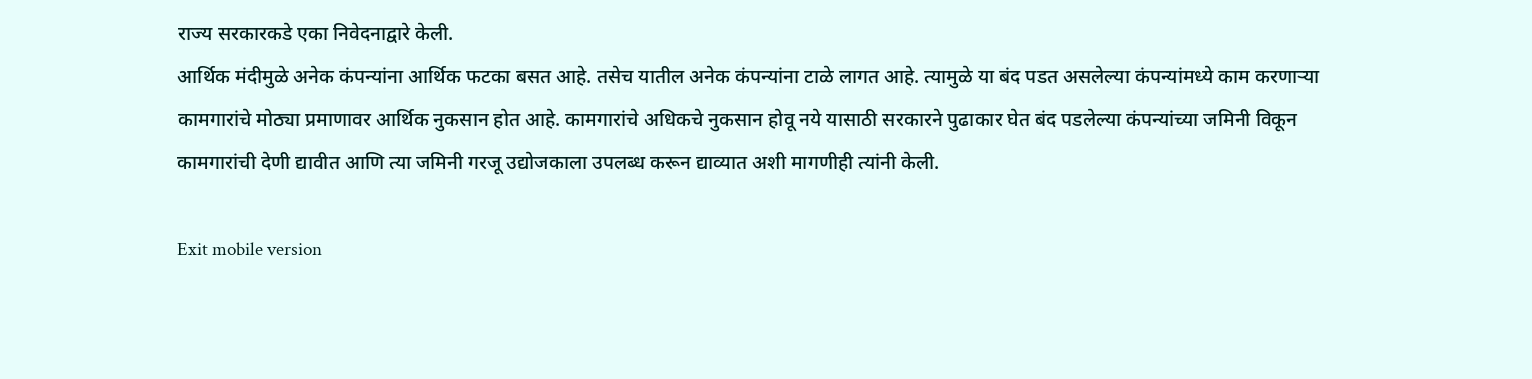राज्य सरकारकडे एका निवेदनाद्वारे केली.
आर्थिक मंदीमुळे अनेक कंपन्यांना आर्थिक फटका बसत आहे. तसेच यातील अनेक कंपन्यांना टाळे लागत आहे. त्यामुळे या बंद पडत असलेल्या कंपन्यांमध्ये काम करणाऱ्या कामगारांचे मोठ्या प्रमाणावर आर्थिक नुकसान होत आहे. कामगारांचे अधिकचे नुकसान होवू नये यासाठी सरकारने पुढाकार घेत बंद पडलेल्या कंपन्यांच्या जमिनी विकून कामगारांची देणी द्यावीत आणि त्या जमिनी गरजू उद्योजकाला उपलब्ध करून द्याव्यात अशी मागणीही त्यांनी केली.

Exit mobile version